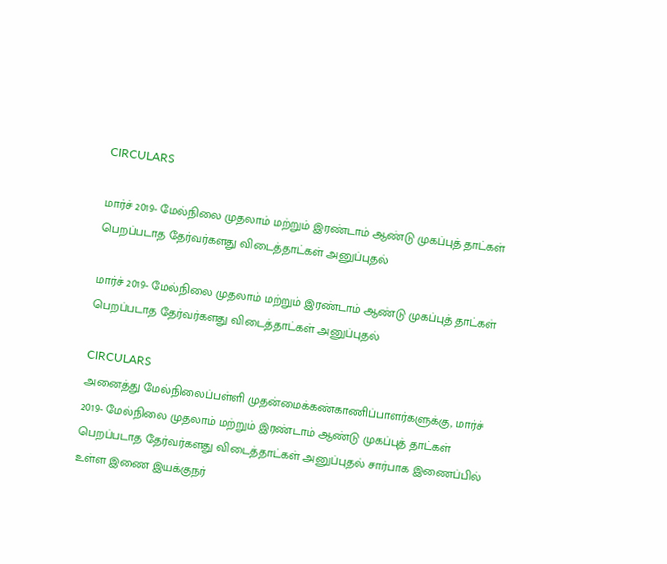CIRCULARS

மார்ச் 2019- மேல்நிலை முதலாம் மற்றும் இரண்டாம் ஆண்டு முகப்புத் தாட்கள் பெறப்படாத தேர்வர்களது விடைத்தாட்கள் அனுப்புதல்

மார்ச் 2019- மேல்நிலை முதலாம் மற்றும் இரண்டாம் ஆண்டு முகப்புத் தாட்கள் பெறப்படாத தேர்வர்களது விடைத்தாட்கள் அனுப்புதல்

CIRCULARS
அனைத்து மேல்நிலைப்பள்ளி முதன்மைக்கண்காணிப்பாளர்களுக்கு, மார்ச் 2019- மேல்நிலை முதலாம் மற்றும் இரண்டாம் ஆண்டு முகப்புத் தாட்கள் பெறப்படாத தேர்வர்களது விடைத்தாட்கள் அனுப்புதல் சார்பாக இணைப்பில் உள்ள இணை இயக்குநர்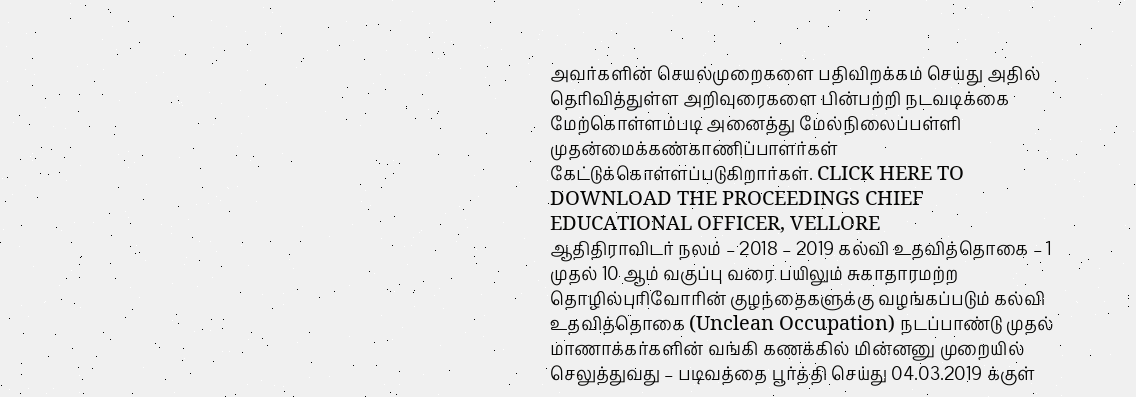அவர்களின் செயல்முறைகளை பதிவிறக்கம் செய்து அதில் தெரிவித்துள்ள அறிவுரைகளை பின்பற்றி நடவடிக்கை மேற்கொள்ளம்படி அனைத்து மேல்நிலைப்பள்ளி முதன்மைக்கண்காணிப்பாளர்கள் கேட்டுக்கொள்ளப்படுகிறார்கள். CLICK HERE TO DOWNLOAD THE PROCEEDINGS CHIEF EDUCATIONAL OFFICER, VELLORE
ஆதிதிராவிடர் நலம் – 2018 – 2019 கல்வி உதவித்தொகை – 1 முதல் 10 ஆம் வகுப்பு வரை பயிலும் சுகாதாரமற்ற தொழில்புரிவோரின் குழந்தைகளுக்கு வழங்கப்படும் கல்வி உதவித்தொகை (Unclean Occupation) நடப்பாண்டு முதல் மாணாக்கர்களின் வங்கி கணக்கில் மின்னனு முறையில் செலுத்துவது – படிவத்தை பூர்த்தி செய்து 04.03.2019 க்குள்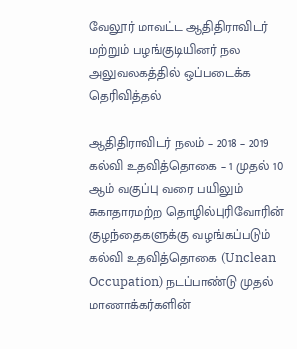வேலூர் மாவட்ட ஆதிதிராவிடர் மற்றும் பழங்குடியினர் நல அலுவலகத்தில் ஒப்படைக்க தெரிவித்தல்

ஆதிதிராவிடர் நலம் – 2018 – 2019 கல்வி உதவித்தொகை – 1 முதல் 10 ஆம் வகுப்பு வரை பயிலும் சுகாதாரமற்ற தொழில்புரிவோரின் குழந்தைகளுக்கு வழங்கப்படும் கல்வி உதவித்தொகை (Unclean Occupation) நடப்பாண்டு முதல் மாணாக்கர்களின்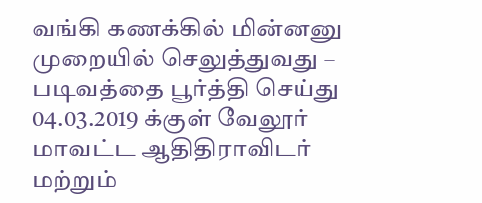வங்கி கணக்கில் மின்னனு முறையில் செலுத்துவது – படிவத்தை பூர்த்தி செய்து 04.03.2019 க்குள் வேலூர் மாவட்ட ஆதிதிராவிடர் மற்றும்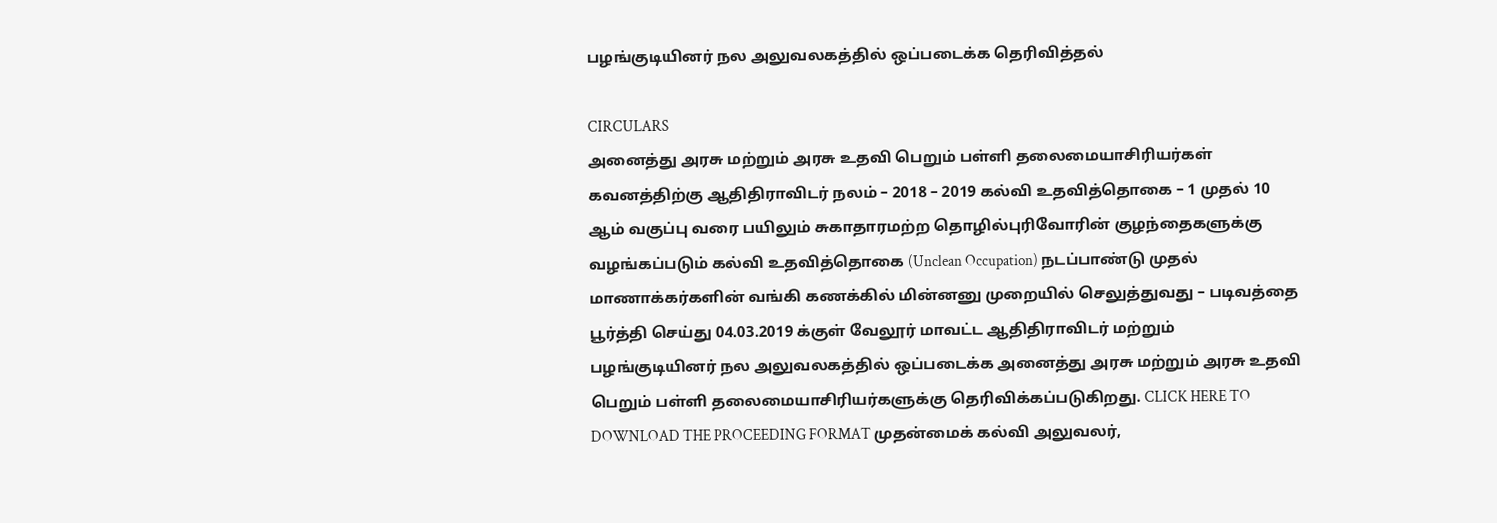பழங்குடியினர் நல அலுவலகத்தில் ஒப்படைக்க தெரிவித்தல்

CIRCULARS
அனைத்து அரசு மற்றும் அரசு உதவி பெறும் பள்ளி தலைமையாசிரியர்கள் கவனத்திற்கு ஆதிதிராவிடர் நலம் – 2018 – 2019 கல்வி உதவித்தொகை – 1 முதல் 10 ஆம் வகுப்பு வரை பயிலும் சுகாதாரமற்ற தொழில்புரிவோரின் குழந்தைகளுக்கு வழங்கப்படும் கல்வி உதவித்தொகை (Unclean Occupation) நடப்பாண்டு முதல் மாணாக்கர்களின் வங்கி கணக்கில் மின்னனு முறையில் செலுத்துவது – படிவத்தை பூர்த்தி செய்து 04.03.2019 க்குள் வேலூர் மாவட்ட ஆதிதிராவிடர் மற்றும் பழங்குடியினர் நல அலுவலகத்தில் ஒப்படைக்க அனைத்து அரசு மற்றும் அரசு உதவி பெறும் பள்ளி தலைமையாசிரியர்களுக்கு தெரிவிக்கப்படுகிறது. CLICK HERE TO DOWNLOAD THE PROCEEDING FORMAT முதன்மைக் கல்வி அலுவலர்,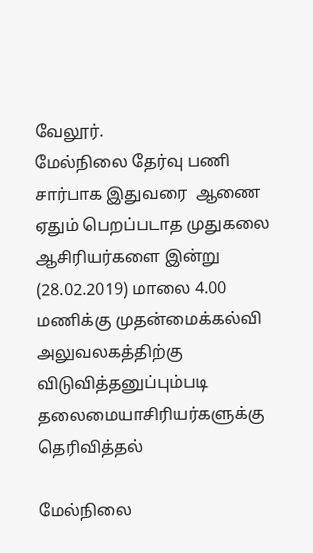வேலூர்.
மேல்நிலை தேர்வு பணி சார்பாக இதுவரை  ஆணை ஏதும் பெறப்படாத முதுகலை ஆசிரியர்களை இன்று (28.02.2019) மாலை 4.00 மணிக்கு முதன்மைக்கல்வி அலுவலகத்திற்கு விடுவித்தனுப்பும்படி தலைமையாசிரியர்களுக்கு தெரிவித்தல்

மேல்நிலை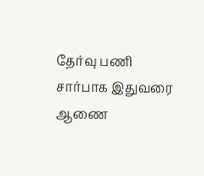தேர்வு பணி சார்பாக இதுவரை  ஆணை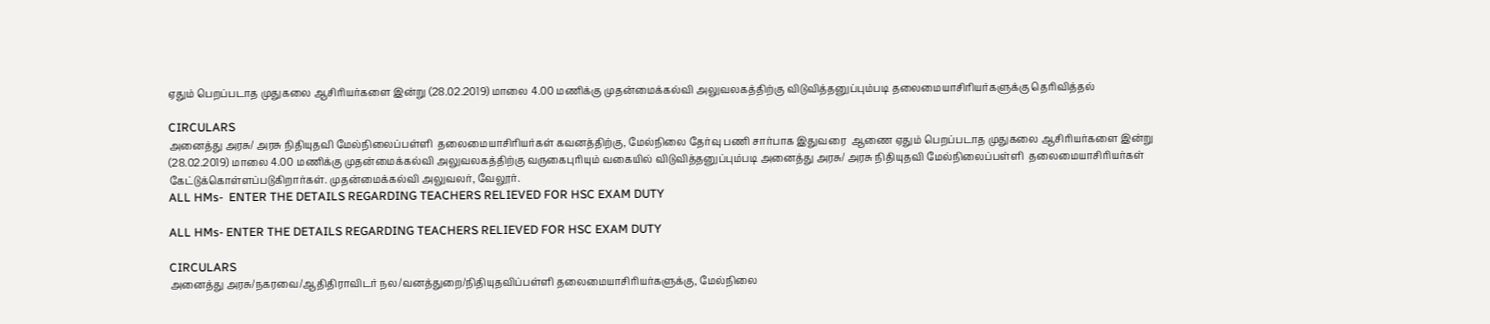ஏதும் பெறப்படாத முதுகலை ஆசிரியர்களை இன்று (28.02.2019) மாலை 4.00 மணிக்கு முதன்மைக்கல்வி அலுவலகத்திற்கு விடுவித்தனுப்பும்படி தலைமையாசிரியர்களுக்கு தெரிவித்தல்

CIRCULARS
அனைத்து அரசு/ அரசு நிதியுதவி மேல்நிலைப்பள்ளி  தலைமையாசிரியர்கள் கவனத்திற்கு, மேல்நிலை தேர்வு பணி சார்பாக இதுவரை  ஆணை ஏதும் பெறப்படாத முதுகலை ஆசிரியர்களை இன்று (28.02.2019) மாலை 4.00 மணிக்கு முதன்மைக்கல்வி அலுவலகத்திற்கு வருகைபுரியும் வகையில் விடுவித்தனுப்பும்படி அனைத்து அரசு/ அரசு நிதியுதவி மேல்நிலைப்பள்ளி  தலைமையாசிரியர்கள் கேட்டுக்கொள்ளப்படுகிறார்கள். முதன்மைக்கல்வி அலுவலர், வேலூர்.
ALL HMs-  ENTER THE DETAILS REGARDING TEACHERS RELIEVED FOR HSC EXAM DUTY

ALL HMs- ENTER THE DETAILS REGARDING TEACHERS RELIEVED FOR HSC EXAM DUTY

CIRCULARS
அனைத்து அரசு/நகரவை/ஆதிதிராவிடர் நல/வனத்துறை/நிதியுதவிப்பள்ளி தலைமையாசிரியர்களுக்கு, மேல்நிலை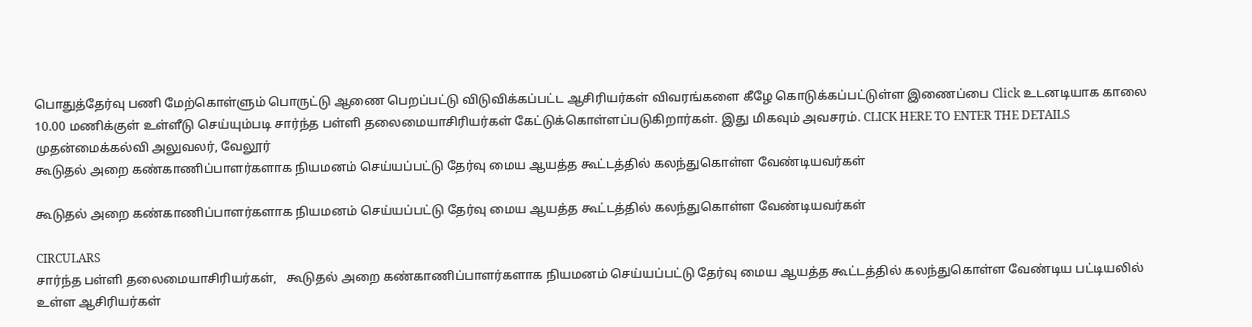பொதுத்தேர்வு பணி மேற்கொள்ளும் பொருட்டு ஆணை பெறப்பட்டு விடுவிக்கப்பட்ட ஆசிரியர்கள் விவரங்களை கீழே கொடுக்கப்பட்டுள்ள இணைப்பை Click உடனடியாக காலை 10.00 மணிக்குள் உள்ளீடு செய்யும்படி சார்ந்த பள்ளி தலைமையாசிரியர்கள் கேட்டுக்கொள்ளப்படுகிறார்கள். இது மிகவும் அவசரம். CLICK HERE TO ENTER THE DETAILS முதன்மைக்கல்வி அலுவலர், வேலூர்
கூடுதல் அறை கண்காணிப்பாளர்களாக நியமனம் செய்யப்பட்டு தேர்வு மைய ஆயத்த கூட்டத்தில் கலந்துகொள்ள வேண்டியவர்கள்

கூடுதல் அறை கண்காணிப்பாளர்களாக நியமனம் செய்யப்பட்டு தேர்வு மைய ஆயத்த கூட்டத்தில் கலந்துகொள்ள வேண்டியவர்கள்

CIRCULARS
சார்ந்த பள்ளி தலைமையாசிரியர்கள்,   கூடுதல் அறை கண்காணிப்பாளர்களாக நியமனம் செய்யப்பட்டு தேர்வு மைய ஆயத்த கூட்டத்தில் கலந்துகொள்ள வேண்டிய பட்டியலில் உள்ள ஆசிரியர்கள்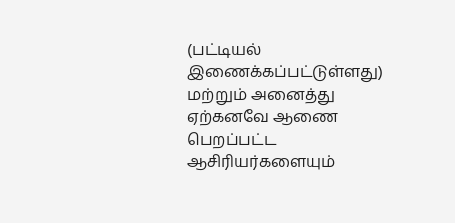(பட்டியல் இணைக்கப்பட்டுள்ளது) மற்றும் அனைத்து ஏற்கனவே ஆணை பெறப்பட்ட ஆசிரியர்களையும்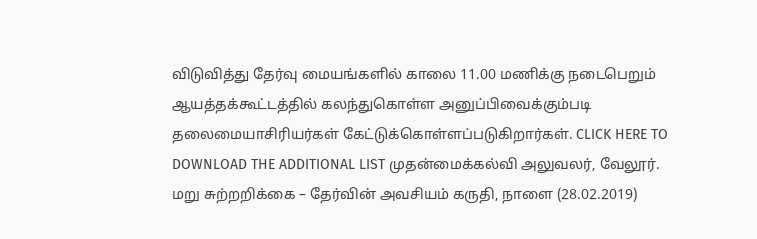விடுவித்து தேர்வு மையங்களில் காலை 11.00 மணிக்கு நடைபெறும் ஆயத்தக்கூட்டத்தில் கலந்துகொள்ள அனுப்பிவைக்கும்படி தலைமையாசிரியர்கள் கேட்டுக்கொள்ளப்படுகிறார்கள். CLICK HERE TO DOWNLOAD THE ADDITIONAL LIST முதன்மைக்கல்வி அலுவலர், வேலூர்.
மறு சுற்றறிக்கை – தேர்வின் அவசியம் கருதி, நாளை (28.02.2019)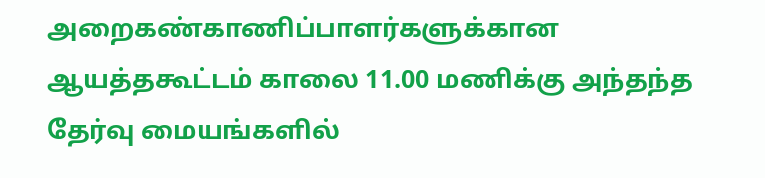அறைகண்காணிப்பாளர்களுக்கான ஆயத்தகூட்டம் காலை 11.00 மணிக்கு அந்தந்த தேர்வு மையங்களில்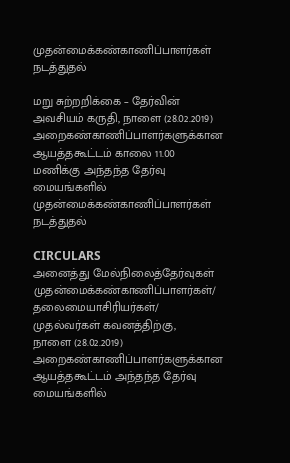முதன்மைக்கண்காணிப்பாளர்கள் நடத்துதல்

மறு சுற்றறிக்கை – தேர்வின் அவசியம் கருதி, நாளை (28.02.2019) அறைகண்காணிப்பாளர்களுக்கான ஆயத்தகூட்டம் காலை 11.00 மணிக்கு அந்தந்த தேர்வு மையங்களில் முதன்மைக்கண்காணிப்பாளர்கள் நடத்துதல்

CIRCULARS
அனைத்து மேல்நிலைத்தேர்வுகள் முதன்மைக்கண்காணிப்பாளர்கள்/ தலைமையாசிரியர்கள்/ முதல்வர்கள் கவனத்திற்கு,           நாளை (28.02.2019) அறைகண்காணிப்பாளர்களுக்கான ஆயத்தகூட்டம் அந்தந்த தேர்வு மையங்களில்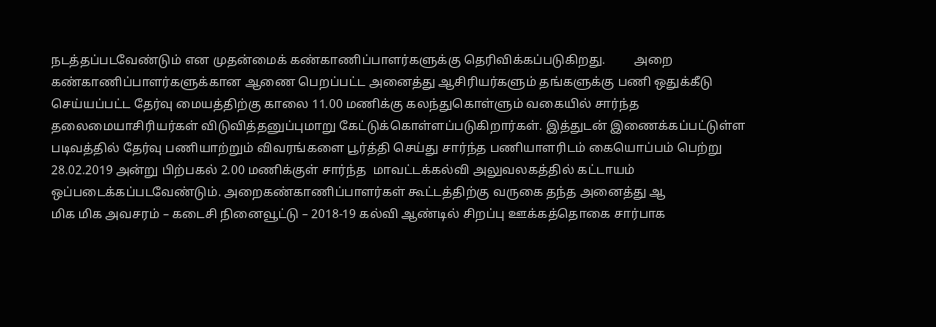நடத்தப்படவேண்டும் என முதன்மைக் கண்காணிப்பாளர்களுக்கு தெரிவிக்கப்படுகிறது.         அறை கண்காணிப்பாளர்களுக்கான ஆணை பெறப்பட்ட அனைத்து ஆசிரியர்களும் தங்களுக்கு பணி ஒதுக்கீடு செய்யப்பட்ட தேர்வு மையத்திற்கு காலை 11.00 மணிக்கு கலந்துகொள்ளும் வகையில் சார்ந்த தலைமையாசிரியர்கள் விடுவித்தனுப்புமாறு கேட்டுக்கொள்ளப்படுகிறார்கள். இத்துடன் இணைக்கப்பட்டுள்ள படிவத்தில் தேர்வு பணியாற்றும் விவரங்களை பூர்த்தி செய்து சார்ந்த பணியாளரிடம் கையொப்பம் பெற்று 28.02.2019 அன்று பிற்பகல் 2.00 மணிக்குள் சார்ந்த  மாவட்டக்கல்வி அலுவலகத்தில் கட்டாயம் ஒப்படைக்கப்படவேண்டும். அறைகண்காணிப்பாளர்கள் கூட்டத்திற்கு வருகை தந்த அனைத்து ஆ
மிக மிக அவசரம் – கடைசி நினைவூட்டு – 2018-19 கல்வி ஆண்டில் சிறப்பு ஊக்கத்தொகை சார்பாக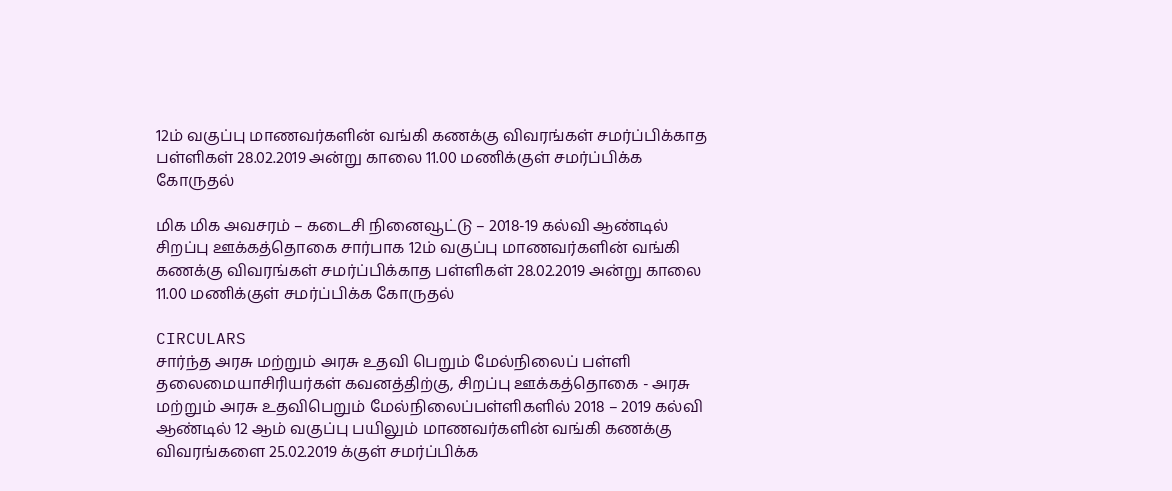12ம் வகுப்பு மாணவர்களின் வங்கி கணக்கு விவரங்கள் சமர்ப்பிக்காத பள்ளிகள் 28.02.2019 அன்று காலை 11.00 மணிக்குள் சமர்ப்பிக்க கோருதல்

மிக மிக அவசரம் – கடைசி நினைவூட்டு – 2018-19 கல்வி ஆண்டில் சிறப்பு ஊக்கத்தொகை சார்பாக 12ம் வகுப்பு மாணவர்களின் வங்கி கணக்கு விவரங்கள் சமர்ப்பிக்காத பள்ளிகள் 28.02.2019 அன்று காலை 11.00 மணிக்குள் சமர்ப்பிக்க கோருதல்

CIRCULARS
சார்ந்த அரசு மற்றும் அரசு உதவி பெறும் மேல்நிலைப் பள்ளி தலைமையாசிரியர்கள் கவனத்திற்கு, சிறப்பு ஊக்கத்தொகை - அரசு மற்றும் அரசு உதவிபெறும் மேல்நிலைப்பள்ளிகளில் 2018 – 2019 கல்வி ஆண்டில் 12 ஆம் வகுப்பு பயிலும் மாணவர்களின் வங்கி கணக்கு விவரங்களை 25.02.2019 க்குள் சமர்ப்பிக்க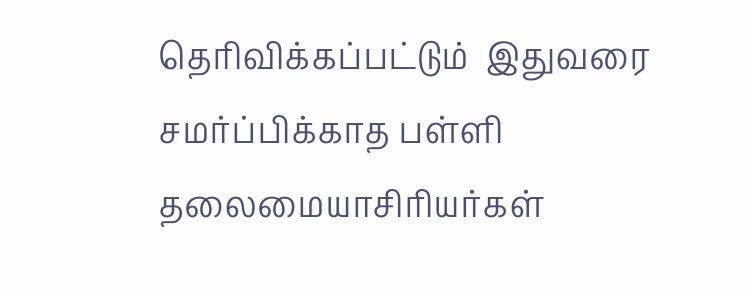தெரிவிக்கப்பட்டும்  இதுவரை சமர்ப்பிக்காத பள்ளி தலைமையாசிரியர்கள்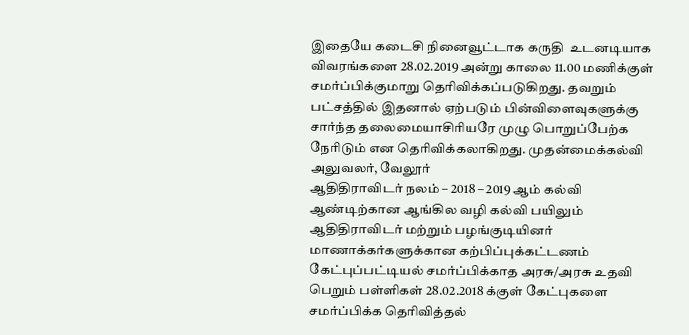இதையே கடைசி நினைவூட்டாக கருதி  உடனடியாக விவரங்களை 28.02.2019 அன்று காலை 11.00 மணிக்குள் சமர்ப்பிக்குமாறு தெரிவிக்கப்படுகிறது. தவறும் பட்சத்தில் இதனால் ஏற்படும் பின்விளைவுகளுக்கு சார்ந்த தலைமையாசிரியரே முழு பொறுப்பேற்க நேரிடும் என தெரிவிக்கலாகிறது. முதன்மைக்கல்வி அலுவலர், வேலூர்
ஆதிதிராவிடர் நலம் – 2018 – 2019 ஆம் கல்வி ஆண்டிற்கான ஆங்கில வழி கல்வி பயிலும் ஆதிதிராவிடர் மற்றும் பழங்குடியினர் மாணாக்கர்களுக்கான கற்பிப்புக்கட்டணம் கேட்புப்பட்டியல் சமர்ப்பிக்காத அரசு/அரசு உதவி பெறும் பள்ளிகள் 28.02.2018 க்குள் கேட்புகளை சமர்ப்பிக்க தெரிவித்தல்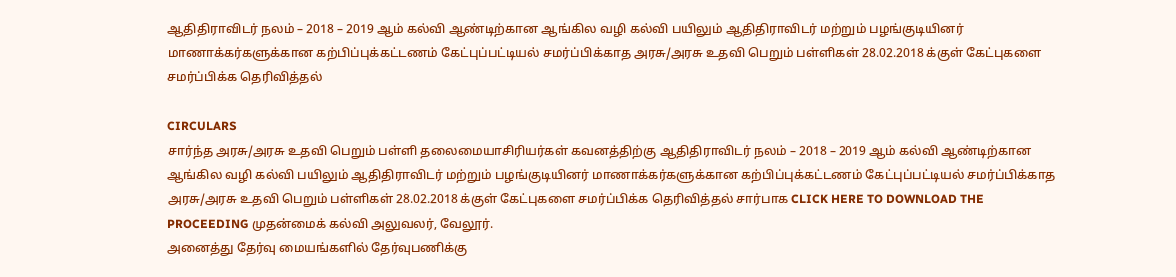ஆதிதிராவிடர் நலம் – 2018 – 2019 ஆம் கல்வி ஆண்டிற்கான ஆங்கில வழி கல்வி பயிலும் ஆதிதிராவிடர் மற்றும் பழங்குடியினர் மாணாக்கர்களுக்கான கற்பிப்புக்கட்டணம் கேட்புப்பட்டியல் சமர்ப்பிக்காத அரசு/அரசு உதவி பெறும் பள்ளிகள் 28.02.2018 க்குள் கேட்புகளை சமர்ப்பிக்க தெரிவித்தல்

CIRCULARS
சார்ந்த அரசு/அரசு உதவி பெறும் பள்ளி தலைமையாசிரியர்கள் கவனத்திற்கு ஆதிதிராவிடர் நலம் – 2018 – 2019 ஆம் கல்வி ஆண்டிற்கான ஆங்கில வழி கல்வி பயிலும் ஆதிதிராவிடர் மற்றும் பழங்குடியினர் மாணாக்கர்களுக்கான கற்பிப்புக்கட்டணம் கேட்புப்பட்டியல் சமர்ப்பிக்காத அரசு/அரசு உதவி பெறும் பள்ளிகள் 28.02.2018 க்குள் கேட்புகளை சமர்ப்பிக்க தெரிவித்தல் சார்பாக CLICK HERE TO DOWNLOAD THE PROCEEDING முதன்மைக் கல்வி அலுவலர், வேலூர்.
அனைத்து தேர்வு மையங்களில் தேர்வுபணிக்கு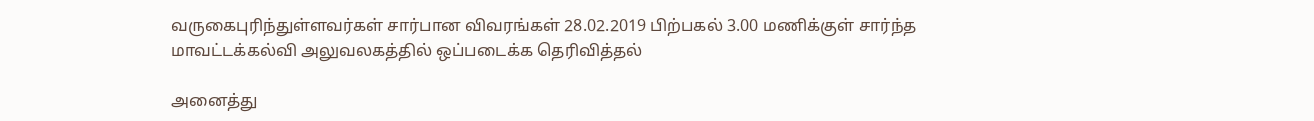வருகைபுரிந்துள்ளவர்கள் சார்பான விவரங்கள் 28.02.2019 பிற்பகல் 3.00 மணிக்குள் சார்ந்த மாவட்டக்கல்வி அலுவலகத்தில் ஒப்படைக்க தெரிவித்தல்

அனைத்து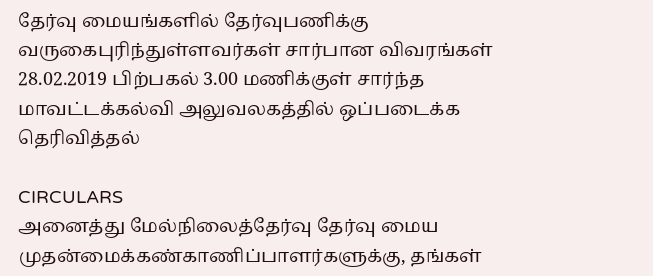தேர்வு மையங்களில் தேர்வுபணிக்கு வருகைபுரிந்துள்ளவர்கள் சார்பான விவரங்கள் 28.02.2019 பிற்பகல் 3.00 மணிக்குள் சார்ந்த மாவட்டக்கல்வி அலுவலகத்தில் ஒப்படைக்க தெரிவித்தல்

CIRCULARS
அனைத்து மேல்நிலைத்தேர்வு தேர்வு மைய முதன்மைக்கண்காணிப்பாளர்களுக்கு, தங்கள்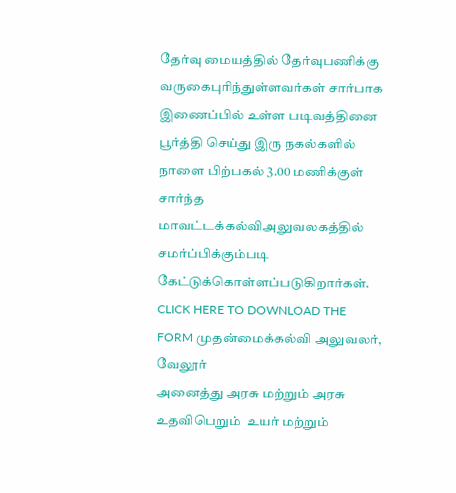தேர்வு மையத்தில் தேர்வுபணிக்கு வருகைபுரிந்துள்ளவர்கள் சார்பாக இணைப்பில் உள்ள படிவத்தினை பூர்த்தி செய்து இரு நகல்களில் நாளை பிற்பகல் 3.00 மணிக்குள் சார்ந்த மாவட்டக்கல்விஅலுவலகத்தில் சமர்ப்பிக்கும்படி கேட்டுக்கொள்ளப்படுகிறார்கள். CLICK HERE TO DOWNLOAD THE FORM முதன்மைக்கல்வி அலுவலர், வேலூர்
அனைத்து அரசு மற்றும் அரசு உதவிபெறும்  உயர் மற்றும்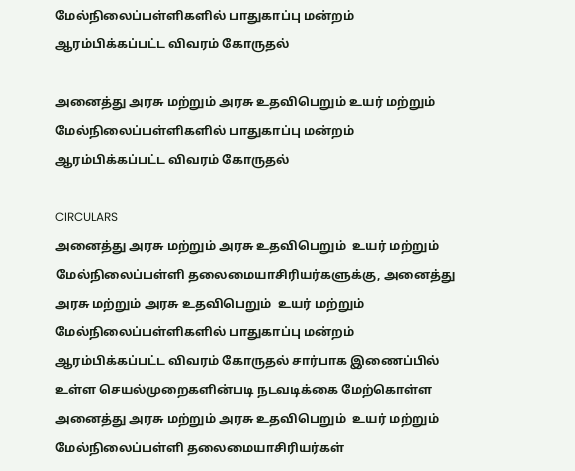மேல்நிலைப்பள்ளிகளில் பாதுகாப்பு மன்றம் ஆரம்பிக்கப்பட்ட விவரம் கோருதல்

அனைத்து அரசு மற்றும் அரசு உதவிபெறும் உயர் மற்றும் மேல்நிலைப்பள்ளிகளில் பாதுகாப்பு மன்றம் ஆரம்பிக்கப்பட்ட விவரம் கோருதல்

CIRCULARS
அனைத்து அரசு மற்றும் அரசு உதவிபெறும்  உயர் மற்றும் மேல்நிலைப்பள்ளி தலைமையாசிரியர்களுக்கு, அனைத்து அரசு மற்றும் அரசு உதவிபெறும்  உயர் மற்றும் மேல்நிலைப்பள்ளிகளில் பாதுகாப்பு மன்றம் ஆரம்பிக்கப்பட்ட விவரம் கோருதல் சார்பாக இணைப்பில் உள்ள செயல்முறைகளின்படி நடவடிக்கை மேற்கொள்ள அனைத்து அரசு மற்றும் அரசு உதவிபெறும்  உயர் மற்றும் மேல்நிலைப்பள்ளி தலைமையாசிரியர்கள்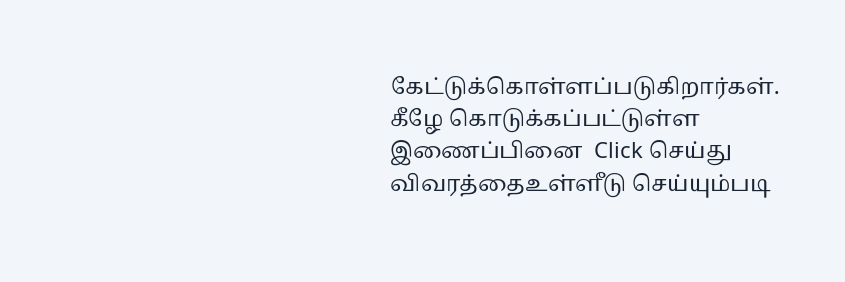கேட்டுக்கொள்ளப்படுகிறார்கள். கீழே கொடுக்கப்பட்டுள்ள இணைப்பினை  Click செய்து விவரத்தைஉள்ளீடு செய்யும்படி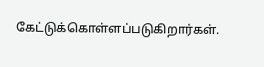கேட்டுக்கொள்ளப்படுகிறார்கள்.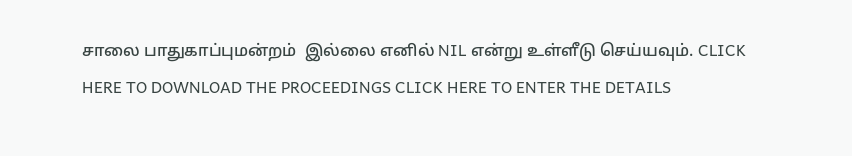சாலை பாதுகாப்புமன்றம்  இல்லை எனில் NIL என்று உள்ளீடு செய்யவும். CLICK HERE TO DOWNLOAD THE PROCEEDINGS CLICK HERE TO ENTER THE DETAILS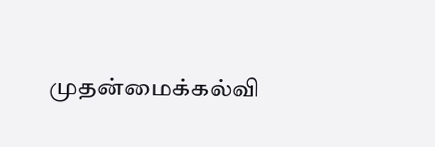முதன்மைக்கல்வி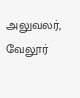அலுவலர், வேலூர்